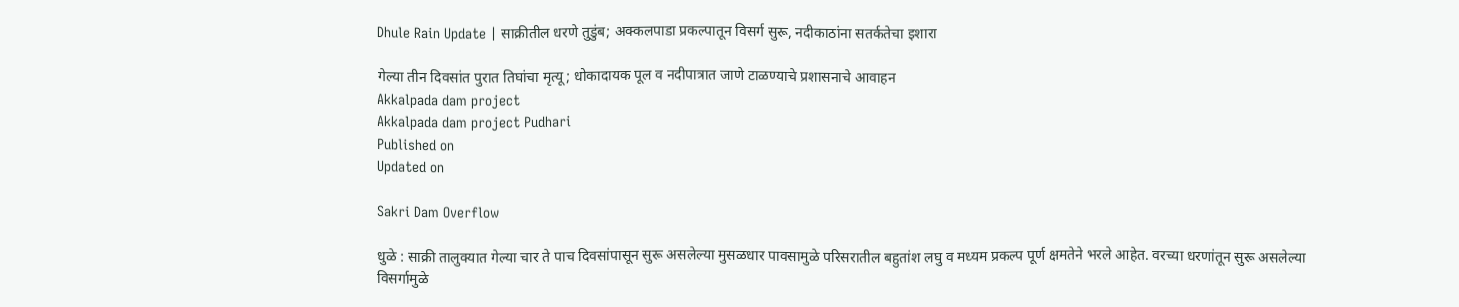Dhule Rain Update | साक्रीतील धरणे तुडुंब; अक्कलपाडा प्रकल्पातून विसर्ग सुरू, नदीकाठांना सतर्कतेचा इशारा

गेल्या तीन दिवसांत पुरात तिघांचा मृत्यू; धोकादायक पूल व नदीपात्रात जाणे टाळण्याचे प्रशासनाचे आवाहन
Akkalpada dam project
Akkalpada dam project Pudhari
Published on
Updated on

Sakri Dam Overflow

धुळे : साक्री तालुक्यात गेल्या चार ते पाच दिवसांपासून सुरू असलेल्या मुसळधार पावसामुळे परिसरातील बहुतांश लघु व मध्यम प्रकल्प पूर्ण क्षमतेने भरले आहेत. वरच्या धरणांतून सुरू असलेल्या विसर्गामुळे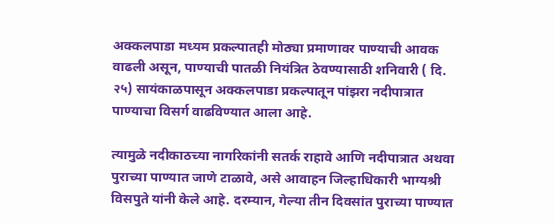अक्कलपाडा मध्यम प्रकल्पातही मोठ्या प्रमाणावर पाण्याची आवक वाढली असून, पाण्याची पातळी नियंत्रित ठेवण्यासाठी शनिवारी ( दि. २५) सायंकाळपासून अक्कलपाडा प्रकल्पातून पांझरा नदीपात्रात पाण्याचा विसर्ग वाढविण्यात आला आहे.

त्यामुळे नदीकाठच्या नागरिकांनी सतर्क राहावे आणि नदीपात्रात अथवा पुराच्या पाण्यात जाणे टाळावे, असे आवाहन जिल्हाधिकारी भाग्यश्री विसपुते यांनी केले आहे. दरम्यान, गेल्या तीन दिवसांत पुराच्या पाण्यात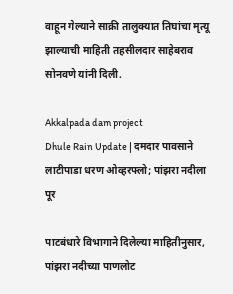वाहून गेल्याने साक्री तालुक्यात तिघांचा मृत्यू झाल्याची माहिती तहसीलदार साहेबराव सोनवणे यांनी दिली.

Akkalpada dam project
Dhule Rain Update | दमदार पावसाने लाटीपाडा धरण ओव्हरफ्लो; पांझरा नदीला पूर

पाटबंधारे विभागाने दिलेल्या माहितीनुसार, पांझरा नदीच्या पाणलोट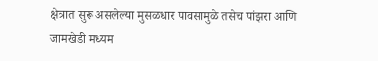क्षेत्रात सुरू असलेल्या मुसळधार पावसामुळे तसेच पांझरा आणि जामखेडी मध्यम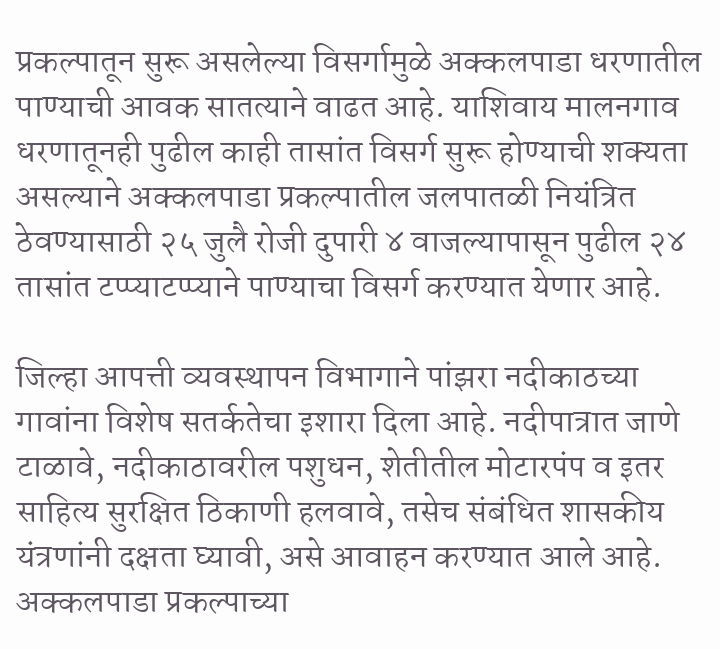प्रकल्पातून सुरू असलेल्या विसर्गामुळे अक्कलपाडा धरणातील पाण्याची आवक सातत्याने वाढत आहे. याशिवाय मालनगाव धरणातूनही पुढील काही तासांत विसर्ग सुरू होण्याची शक्यता असल्याने अक्कलपाडा प्रकल्पातील जलपातळी नियंत्रित ठेवण्यासाठी २५ जुलै रोजी दुपारी ४ वाजल्यापासून पुढील २४ तासांत टप्प्याटप्प्याने पाण्याचा विसर्ग करण्यात येणार आहे.

जिल्हा आपत्ती व्यवस्थापन विभागाने पांझरा नदीकाठच्या गावांना विशेष सतर्कतेचा इशारा दिला आहे. नदीपात्रात जाणे टाळावे, नदीकाठावरील पशुधन, शेतीतील मोटारपंप व इतर साहित्य सुरक्षित ठिकाणी हलवावे, तसेच संबंधित शासकीय यंत्रणांनी दक्षता घ्यावी, असे आवाहन करण्यात आले आहे. अक्कलपाडा प्रकल्पाच्या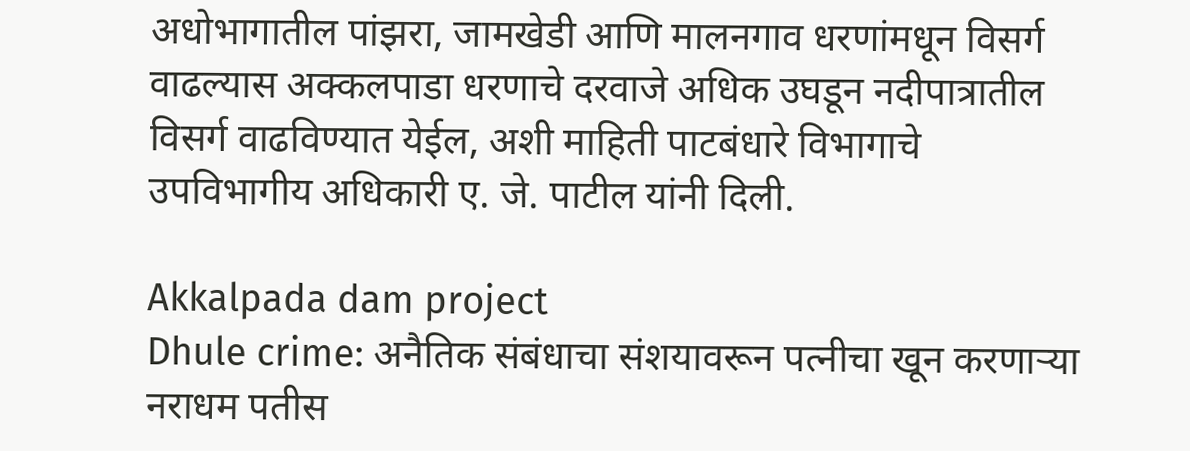अधोभागातील पांझरा, जामखेडी आणि मालनगाव धरणांमधून विसर्ग वाढल्यास अक्कलपाडा धरणाचे दरवाजे अधिक उघडून नदीपात्रातील विसर्ग वाढविण्यात येईल, अशी माहिती पाटबंधारे विभागाचे उपविभागीय अधिकारी ए. जे. पाटील यांनी दिली.

Akkalpada dam project
Dhule crime: अनैतिक संबंधाचा संशयावरून पत्नीचा खून करणाऱ्या नराधम पतीस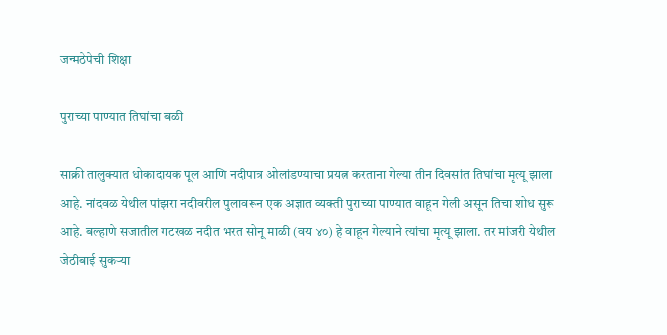जन्मठेपेची शिक्षा

पुराच्या पाण्यात तिघांचा बळी

साक्री तालुक्यात धोकादायक पूल आणि नदीपात्र ओलांडण्याचा प्रयत्न करताना गेल्या तीन दिवसांत तिघांचा मृत्यू झाला आहे. नांदवळ येथील पांझरा नदीवरील पुलावरून एक अज्ञात व्यक्ती पुराच्या पाण्यात वाहून गेली असून तिचा शोध सुरू आहे. बल्हाणे सजातील गटखळ नदीत भरत सोनू माळी (वय ४०) हे वाहून गेल्याने त्यांचा मृत्यू झाला. तर मांजरी येथील जेठीबाई सुकऱ्या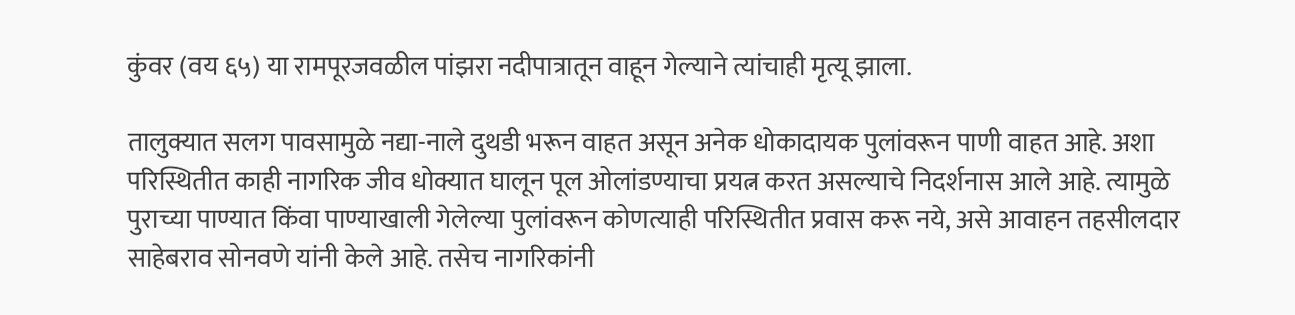कुंवर (वय ६५) या रामपूरजवळील पांझरा नदीपात्रातून वाहून गेल्याने त्यांचाही मृत्यू झाला.

तालुक्यात सलग पावसामुळे नद्या-नाले दुथडी भरून वाहत असून अनेक धोकादायक पुलांवरून पाणी वाहत आहे. अशा परिस्थितीत काही नागरिक जीव धोक्यात घालून पूल ओलांडण्याचा प्रयत्न करत असल्याचे निदर्शनास आले आहे. त्यामुळे पुराच्या पाण्यात किंवा पाण्याखाली गेलेल्या पुलांवरून कोणत्याही परिस्थितीत प्रवास करू नये, असे आवाहन तहसीलदार साहेबराव सोनवणे यांनी केले आहे. तसेच नागरिकांनी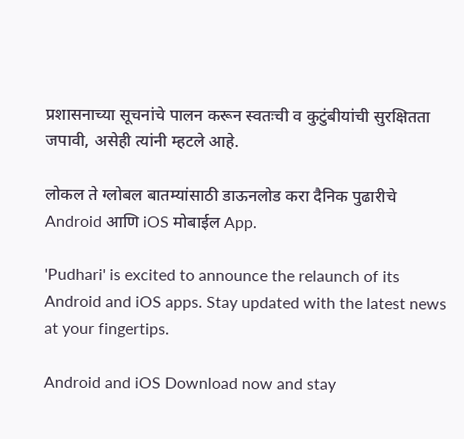प्रशासनाच्या सूचनांचे पालन करून स्वतःची व कुटुंबीयांची सुरक्षितता जपावी, असेही त्यांनी म्हटले आहे.

लोकल ते ग्लोबल बातम्यांसाठी डाऊनलोड करा दैनिक पुढारीचे Android आणि iOS मोबाईल App.

'Pudhari' is excited to announce the relaunch of its Android and iOS apps. Stay updated with the latest news at your fingertips.

Android and iOS Download now and stay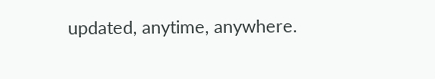updated, anytime, anywhere.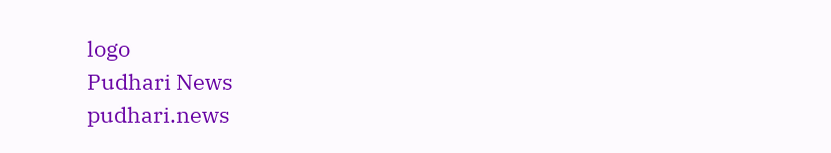logo
Pudhari News
pudhari.news